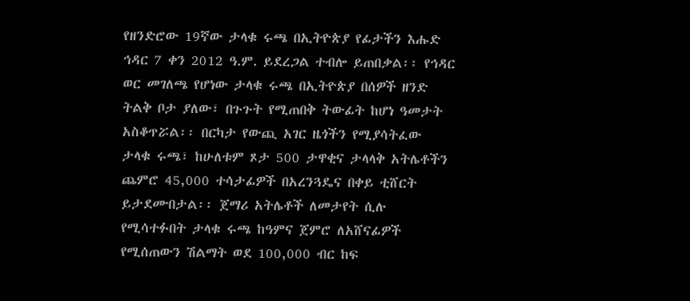የዘንድሮው 19ኛው ታላቁ ሩጫ በኢትዮጵያ የፊታችን እሑድ ኅዳር 7 ቀን 2012 ዓ.ም. ይደረጋል ተብሎ ይጠበቃል፡፡ የኅዳር ወር መገለጫ የሆነው ታላቁ ሩጫ በኢትዮጵያ በሰዎች ዘንድ ትልቅ ቦታ ያለው፣ በጉጉት የሚጠበቅ ትውፊት ከሆነ ዓመታት አስቆጥሯል፡፡ በርካታ የውጪ አገር ዜጎችን የሚያሳትፈው ታላቁ ሩጫ፣ ከሁለቱም ጾታ 500 ታዋቂና ታላላቅ አትሌቶችን ጨምሮ 45,000 ተሳታፊዎች በአረንጓዴና በቀይ ቲሸርት ይታደሙበታል፡፡ ጀማሪ አትሌቶች ለመታየት ሲሉ የሚሳተፉበት ታላቁ ሩጫ ከዓምና ጀምሮ ለአሸናፊዎች የሚሰጠውን ሽልማት ወደ 100,000 ብር ከፍ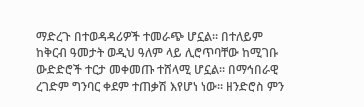ማድረጉ በተወዳዳሪዎች ተመራጭ ሆኗል፡፡ በተለይም ከቅርብ ዓመታት ወዲህ ዓለም ላይ ሊሮጥባቸው ከሚገቡ ውድድሮች ተርታ መቀመጡ ተሸላሚ ሆኗል፡፡ በማኅበራዊ ረገድም ግንባር ቀደም ተጠቃሽ እየሆነ ነው፡፡ ዘንድሮስ ምን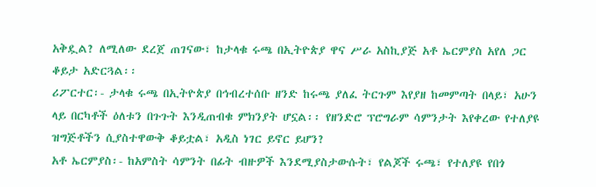አቅዷል? ለሚለው ደረጀ ጠገናው፣ ከታላቁ ሩጫ በኢትዮጵያ ዋና ሥራ አስኪያጅ አቶ ኤርምያስ አየለ ጋር ቆይታ አድርጓል፡፡
ሪፖርተር፡- ታላቁ ሩጫ በኢትዮጵያ በኅብረተሰቡ ዘንድ ከሩጫ ያለፈ ትርጉም እየያዘ ከመምጣት በላይ፣ አሁን ላይ በርካቶች ዕለቱን በጉጉት እንዲጠብቁ ምክንያት ሆኗል፡፡ የዘንድሮ ፕሮግራም ሳምንታት እየቀረው የተለያዩ ዝግጅቶችን ሲያስተዋውቅ ቆይቷል፣ አዲስ ነገር ይኖር ይሆን?
አቶ ኤርምያስ፡- ከአምስት ሳምንት በፊት ብዙዎች እንደሚያስታውሱት፣ የልጆች ሩጫ፣ የተለያዩ የበጎ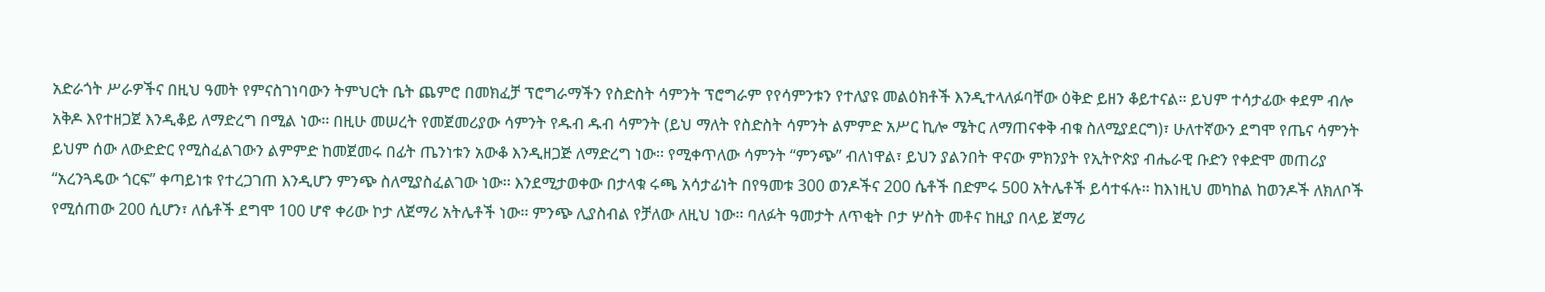አድራጎት ሥራዎችና በዚህ ዓመት የምናስገነባውን ትምህርት ቤት ጨምሮ በመክፈቻ ፕሮግራማችን የስድስት ሳምንት ፕሮግራም የየሳምንቱን የተለያዩ መልዕክቶች እንዲተላለፉባቸው ዕቅድ ይዘን ቆይተናል፡፡ ይህም ተሳታፊው ቀደም ብሎ አቅዶ እየተዘጋጀ እንዲቆይ ለማድረግ በሚል ነው፡፡ በዚሁ መሠረት የመጀመሪያው ሳምንት የዱብ ዱብ ሳምንት (ይህ ማለት የስድስት ሳምንት ልምምድ አሥር ኪሎ ሜትር ለማጠናቀቅ ብቁ ስለሚያደርግ)፣ ሁለተኛውን ደግሞ የጤና ሳምንት ይህም ሰው ለውድድር የሚስፈልገውን ልምምድ ከመጀመሩ በፊት ጤንነቱን አውቆ እንዲዘጋጅ ለማድረግ ነው፡፡ የሚቀጥለው ሳምንት “ምንጭ” ብለነዋል፣ ይህን ያልንበት ዋናው ምክንያት የኢትዮጵያ ብሔራዊ ቡድን የቀድሞ መጠሪያ “አረንጓዴው ጎርፍ” ቀጣይነቱ የተረጋገጠ እንዲሆን ምንጭ ስለሚያስፈልገው ነው፡፡ እንደሚታወቀው በታላቁ ሩጫ አሳታፊነት በየዓመቱ 300 ወንዶችና 200 ሴቶች በድምሩ 500 አትሌቶች ይሳተፋሉ፡፡ ከእነዚህ መካከል ከወንዶች ለክለቦች የሚሰጠው 200 ሲሆን፣ ለሴቶች ደግሞ 100 ሆኖ ቀሪው ኮታ ለጀማሪ አትሌቶች ነው፡፡ ምንጭ ሊያስብል የቻለው ለዚህ ነው፡፡ ባለፉት ዓመታት ለጥቂት ቦታ ሦስት መቶና ከዚያ በላይ ጀማሪ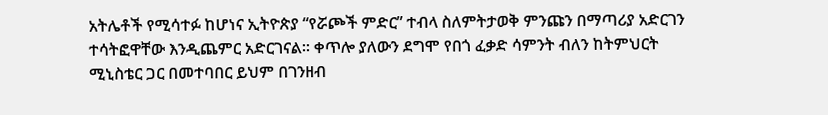አትሌቶች የሚሳተፉ ከሆነና ኢትዮጵያ “የሯጮች ምድር” ተብላ ስለምትታወቅ ምንጩን በማጣሪያ አድርገን ተሳትፎዋቸው እንዲጨምር አድርገናል፡፡ ቀጥሎ ያለውን ደግሞ የበጎ ፈቃድ ሳምንት ብለን ከትምህርት ሚኒስቴር ጋር በመተባበር ይህም በገንዘብ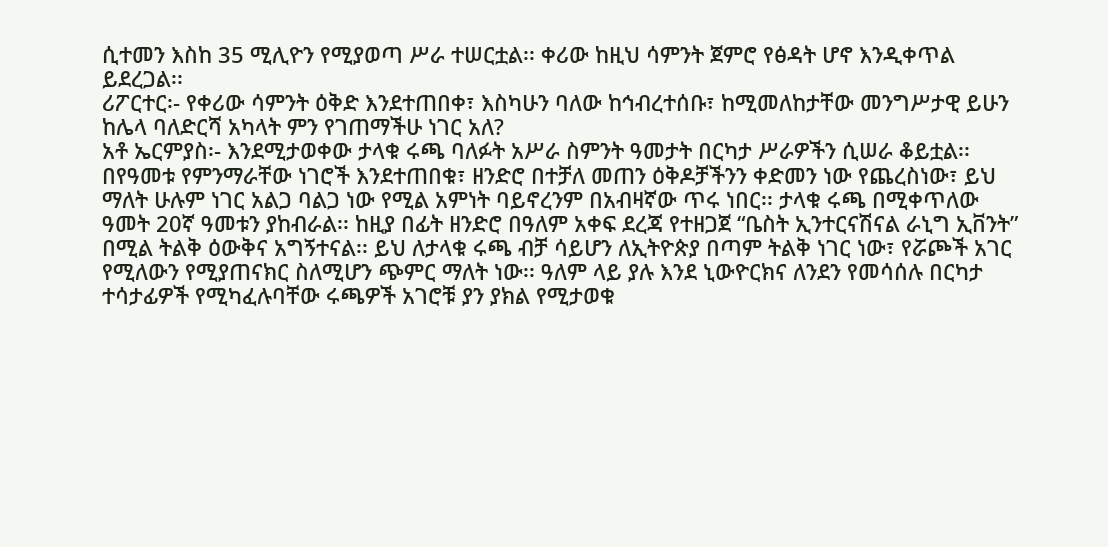ሲተመን እስከ 35 ሚሊዮን የሚያወጣ ሥራ ተሠርቷል፡፡ ቀሪው ከዚህ ሳምንት ጀምሮ የፅዳት ሆኖ እንዲቀጥል ይደረጋል፡፡
ሪፖርተር፡- የቀሪው ሳምንት ዕቅድ እንደተጠበቀ፣ እስካሁን ባለው ከኅብረተሰቡ፣ ከሚመለከታቸው መንግሥታዊ ይሁን ከሌላ ባለድርሻ አካላት ምን የገጠማችሁ ነገር አለ?
አቶ ኤርምያስ፡- እንደሚታወቀው ታላቁ ሩጫ ባለፉት አሥራ ስምንት ዓመታት በርካታ ሥራዎችን ሲሠራ ቆይቷል፡፡ በየዓመቱ የምንማራቸው ነገሮች እንደተጠበቁ፣ ዘንድሮ በተቻለ መጠን ዕቅዶቻችንን ቀድመን ነው የጨረስነው፣ ይህ ማለት ሁሉም ነገር አልጋ ባልጋ ነው የሚል አምነት ባይኖረንም በአብዛኛው ጥሩ ነበር፡፡ ታላቁ ሩጫ በሚቀጥለው ዓመት 20ኛ ዓመቱን ያከብራል፡፡ ከዚያ በፊት ዘንድሮ በዓለም አቀፍ ደረጃ የተዘጋጀ “ቤስት ኢንተርናሽናል ራኒግ ኢቨንት” በሚል ትልቅ ዕውቅና አግኝተናል፡፡ ይህ ለታላቁ ሩጫ ብቻ ሳይሆን ለኢትዮጵያ በጣም ትልቅ ነገር ነው፣ የሯጮች አገር የሚለውን የሚያጠናክር ስለሚሆን ጭምር ማለት ነው፡፡ ዓለም ላይ ያሉ እንደ ኒውዮርክና ለንደን የመሳሰሉ በርካታ ተሳታፊዎች የሚካፈሉባቸው ሩጫዎች አገሮቹ ያን ያክል የሚታወቁ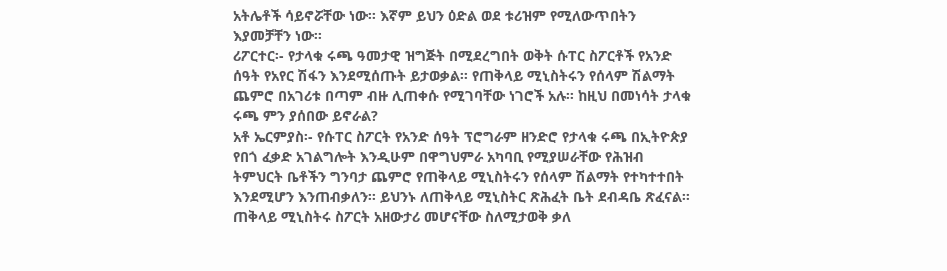አትሌቶች ሳይኖሯቸው ነው፡፡ እኛም ይህን ዕድል ወደ ቱሪዝም የሚለውጥበትን እያመቻቸን ነው፡፡
ሪፖርተር፡- የታላቁ ሩጫ ዓመታዊ ዝግጅት በሚደረግበት ወቅት ሱፐር ስፖርቶች የአንድ ሰዓት የአየር ሽፋን እንደሚሰጡት ይታወቃል፡፡ የጠቅላይ ሚኒስትሩን የሰላም ሽልማት ጨምሮ በአገሪቱ በጣም ብዙ ሊጠቀሱ የሚገባቸው ነገሮች አሉ፡፡ ከዚህ በመነሳት ታላቁ ሩጫ ምን ያሰበው ይኖራል?
አቶ ኤርምያስ፡- የሱፐር ስፖርት የአንድ ሰዓት ፕሮግራም ዘንድሮ የታላቁ ሩጫ በኢትዮጵያ የበጎ ፈቃድ አገልግሎት እንዲሁም በዋግህምራ አካባቢ የሚያሠራቸው የሕዝብ ትምህርት ቤቶችን ግንባታ ጨምሮ የጠቅላይ ሚኒስትሩን የሰላም ሽልማት የተካተተበት እንደሚሆን እንጠብቃለን፡፡ ይህንኑ ለጠቅላይ ሚኒስትር ጽሕፈት ቤት ደብዳቤ ጽፈናል፡፡ ጠቅላይ ሚኒስትሩ ስፖርት አዘውታሪ መሆናቸው ስለሚታወቅ ቃለ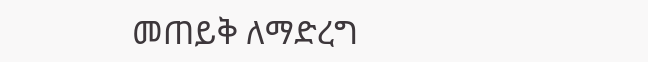መጠይቅ ለማድረግ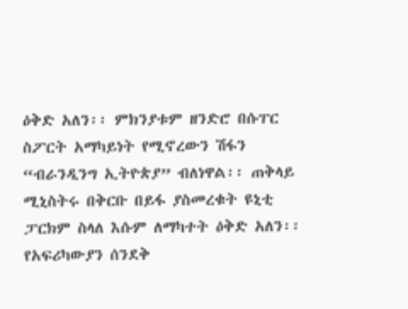ዕቅድ አለን፡፡ ምክንያቱም ዘንድሮ በሱፐር ስፖርት አማካይነት የሚኖረውን ሽፋን “ብራንዲንግ ኢትዮጵያ” ብለነዋል፡፡ ጠቅላይ ሚኒስትሩ በቅርቡ በይፋ ያስመረቁት ዩኒቲ ፓርክም ስላለ እሱም ለማካተት ዕቅድ አለን፡፡ የአፍሪካውያን ሰንደቅ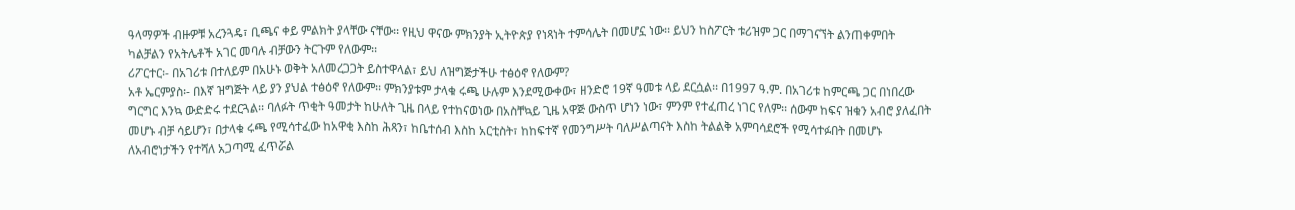ዓላማዎች ብዙዎቹ አረንጓዴ፣ ቢጫና ቀይ ምልክት ያላቸው ናቸው፡፡ የዚህ ዋናው ምክንያት ኢትዮጵያ የነጻነት ተምሳሌት በመሆኗ ነው፡፡ ይህን ከስፖርት ቱሪዝም ጋር በማገናኘት ልንጠቀምበት ካልቻልን የአትሌቶች አገር መባሉ ብቻውን ትርጉም የለውም፡፡
ሪፖርተር፡- በአገሪቱ በተለይም በአሁኑ ወቅት አለመረጋጋት ይስተዋላል፣ ይህ ለዝግጅታችሁ ተፅዕኖ የለውም?
አቶ ኤርምያስ፡- በእኛ ዝግጅት ላይ ያን ያህል ተፅዕኖ የለውም፡፡ ምክንያቱም ታላቁ ሩጫ ሁሉም እንደሚውቀው፣ ዘንድሮ 19ኛ ዓመቱ ላይ ደርሷል፡፡ በ1997 ዓ.ም. በአገሪቱ ከምርጫ ጋር በነበረው ግርግር እንኳ ውድድሩ ተደርጓል፡፡ ባለፉት ጥቂት ዓመታት ከሁለት ጊዜ በላይ የተከናወነው በአስቸኳይ ጊዜ አዋጅ ውስጥ ሆነን ነው፣ ምንም የተፈጠረ ነገር የለም፡፡ ሰውም ከፍና ዝቁን አብሮ ያለፈበት መሆኑ ብቻ ሳይሆን፣ በታላቁ ሩጫ የሚሳተፈው ከአዋቂ እስከ ሕጻን፣ ከቤተሰብ እስከ አርቲስት፣ ከከፍተኛ የመንግሥት ባለሥልጣናት እስከ ትልልቅ አምባሳደሮች የሚሳተፉበት በመሆኑ ለአብሮነታችን የተሻለ አጋጣሚ ፈጥሯል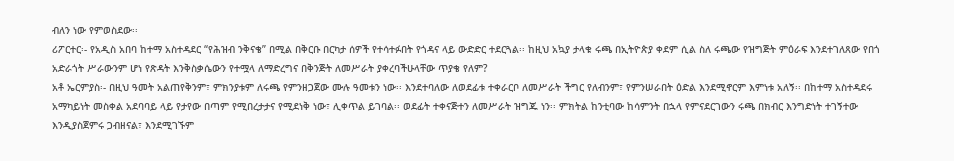ብለን ነው የምወስደው፡፡
ሪፖርተር፡- የአዲስ አበባ ከተማ አስተዳደር “የሕዝብ ንቅናቄ” በሚል በቅርቡ በርካታ ሰዎች የተሳተፉበት የጎዳና ላይ ውድድር ተደርጓል፡፡ ከዚህ አኳያ ታላቁ ሩጫ በኢትዮጵያ ቀደም ሲል ስለ ሩጫው የዝግጅት ምዕራፍ እንደተገለጸው የበጎ አድራጎት ሥራውንም ሆነ የጽዳት እንቅስቃሴውን የተሟላ ለማድረግና በቅንጅት ለመሥራት ያቀረባችሁላቸው ጥያቄ የለም?
አቶ ኤርምያስ፡- በዚህ ዓመት አልጠየቅንም፣ ምክንያቱም ለሩጫ የምንዘጋጀው ሙሉ ዓመቱን ነው፡፡ እንደተባለው ለወደፊቱ ተቀራርቦ ለመሥራት ችግር የለብንም፣ የምንሠራበት ዕድል እንደሚኖርም እምነቱ አለኝ፡፡ በከተማ አስተዳደሩ አማካይነት መስቀል አደባባይ ላይ የታየው በጣም የሚበረታታና የሚደነቅ ነው፣ ሊቀጥል ይገባል፡፡ ወደፊት ተቀናጅተን ለመሥራት ዝግጁ ነን፡፡ ምክትል ከንቲባው ከሳምንት በኋላ የምናደርገውን ሩጫ በክብር እንግድነት ተገኝተው እንዲያስጀምሩ ጋብዘናል፣ እንደሚገኙም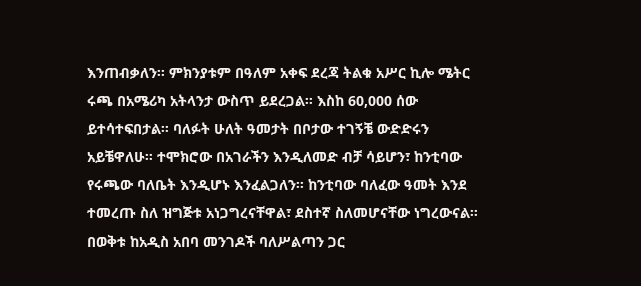እንጠብቃለን፡፡ ምክንያቱም በዓለም አቀፍ ደረጃ ትልቁ አሥር ኪሎ ሜትር ሩጫ በአሜሪካ አትላንታ ውስጥ ይደረጋል፡፡ እስከ 60,000 ሰው ይተሳተፍበታል፡፡ ባለፉት ሁለት ዓመታት በቦታው ተገኝቼ ውድድሩን አይቼዋለሁ፡፡ ተሞክሮው በአገራችን እንዲለመድ ብቻ ሳይሆን፣ ከንቲባው የሩጫው ባለቤት እንዲሆኑ እንፈልጋለን፡፡ ከንቲባው ባለፈው ዓመት እንደ ተመረጡ ስለ ዝግጅቱ አነጋግረናቸዋል፣ ደስተኛ ስለመሆናቸው ነግረውናል፡፡ በወቅቱ ከአዲስ አበባ መንገዶች ባለሥልጣን ጋር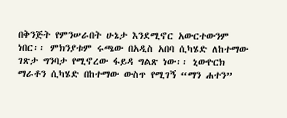በቅንጅት የምንሠራበት ሁኔታ እንደሚኖር አውርተውንም ነበር፡፡ ምክንያቱም ሩጫው በአዲስ አበባ ሲካሄድ ለከተማው ገጽታ ግንባታ የሚኖረው ፋይዳ ግልጽ ነው፡፡ ኒውዮርክ ማራቶን ሲካሄድ በከተማው ውስጥ የሚገኝ “ማን ሐተን”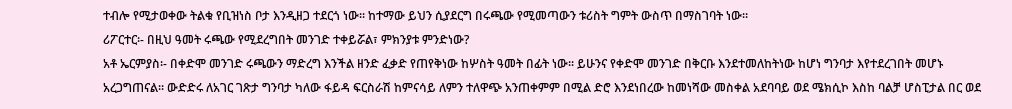ተብሎ የሚታወቀው ትልቁ የቢዝነስ ቦታ እንዲዘጋ ተደርጎ ነው፡፡ ከተማው ይህን ሲያደርግ በሩጫው የሚመጣውን ቱሪስት ግምት ውስጥ በማስገባት ነው፡፡
ሪፖርተር፡- በዚህ ዓመት ሩጫው የሚደረግበት መንገድ ተቀይሯል፣ ምክንያቱ ምንድነው?
አቶ ኤርምያስ፡- በቀድሞ መንገድ ሩጫውን ማድረግ እንችል ዘንድ ፈቃድ የጠየቅነው ከሦስት ዓመት በፊት ነው፡፡ ይሁንና የቀድሞ መንገድ በቅርቡ እንደተመለከትነው ከሆነ ግንባታ እየተደረገበት መሆኑ አረጋግጠናል፡፡ ውድድሩ ለአገር ገጽታ ግንባታ ካለው ፋይዳ ፍርስራሽ ከምናሳይ ለምን ተለዋጭ አንጠቀምም በሚል ድሮ እንደነበረው ከመነሻው መስቀል አደባባይ ወደ ሜክሲኮ እስከ ባልቻ ሆስፒታል በር ወደ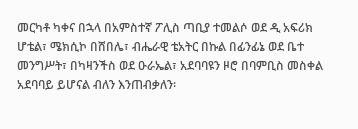መርካቶ ካቀና በኋላ በአምስተኛ ፖሊስ ጣቢያ ተመልሶ ወደ ዲ አፍሪክ ሆቴል፣ ሜክሲኮ በሸበሌ፣ ብሔራዊ ቴአትር በኩል በፊንፊኔ ወደ ቤተ መንግሥት፣ በካዛንችስ ወደ ዑራኤል፣ አደባባዩን ዞሮ በባምቢስ መስቀል አደባባይ ይሆናል ብለን እንጠብቃለን፡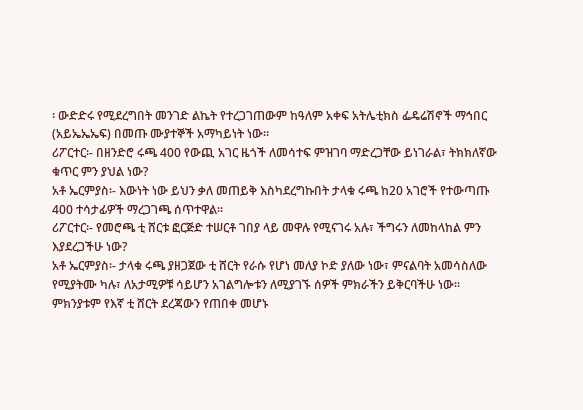፡ ውድድሩ የሚደረግበት መንገድ ልኬት የተረጋገጠውም ከዓለም አቀፍ አትሌቲክስ ፌዴሬሽኖች ማኅበር (አይኤኤኤፍ) በመጡ ሙያተኞች አማካይነት ነው፡፡
ሪፖርተር፡- በዘንድሮ ሩጫ 400 የውጪ አገር ዜጎች ለመሳተፍ ምዝገባ ማድረጋቸው ይነገራል፣ ትክክለኛው ቁጥር ምን ያህል ነው?
አቶ ኤርምያስ፡- እውነት ነው ይህን ቃለ መጠይቅ እስካደረግኩበት ታላቁ ሩጫ ከ20 አገሮች የተውጣጡ 400 ተሳታፊዎች ማረጋገጫ ሰጥተዋል፡፡
ሪፖርተር፡- የመሮጫ ቲ ሸርቱ ፎርጅድ ተሠርቶ ገበያ ላይ መዋሉ የሚናገሩ አሉ፣ ችግሩን ለመከላከል ምን እያደረጋችሁ ነው?
አቶ ኤርምያስ፡- ታላቁ ሩጫ ያዘጋጀው ቲ ሸርት የራሱ የሆነ መለያ ኮድ ያለው ነው፣ ምናልባት አመሳስለው የሚያትሙ ካሉ፣ ለአታሚዎቹ ሳይሆን አገልግሎቱን ለሚያገኙ ሰዎች ምክራችን ይቅርባችሁ ነው፡፡ ምክንያቱም የእኛ ቲ ሸርት ደረጃውን የጠበቀ መሆኑ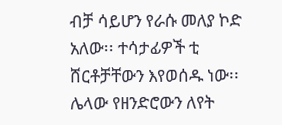ብቻ ሳይሆን የራሱ መለያ ኮድ አለው፡፡ ተሳታፊዎች ቲ ሸርቶቻቸውን እየወሰዱ ነው፡፡ ሌላው የዘንድሮውን ለየት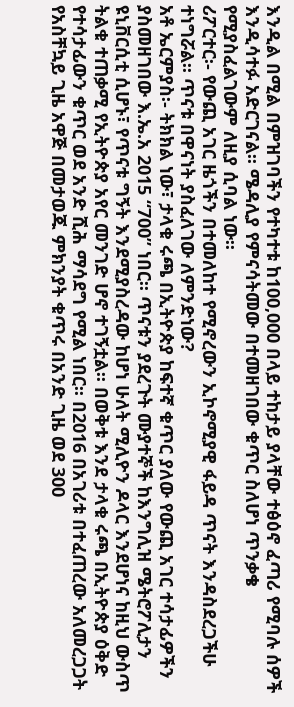እንዲል በሚል በምዝገባችን የተካተቱ ከ100,000 በላይ ተከታይ ያላቸው ተፅዕኖ ፈጣሪ የሚባሉ ሰዎች እንዲሳተፉ አድርገናል፡፡ ሜዳሊያ የምናሳትመው በተመዘገበው ቁጥር ስለሆነ ጥንቃቄ የሚያስፈልገውም ለዚያ ሲባል ነው፡፡
ሪፖርተር፡- የውጪ አገር ዜጎችን በተመለከተ የሚኖረውን ኢኮኖሚያዊ ፋይዳ ጥናት እንዳስደረጋችሁ ተነግሯል፡፡ ጥናቱ በዋናነት ያስፈለገው ለምንድነው?
አቶ ኤርምያስ፡- ትክክል ነው፣ ታላቁ ሩጫ በኢትዮጵያ ከፍተኛ ቁጥር ያለው የውጪ አገር ተሳታፊዎችን ያስመዘገበው እ.ኤ.አ 2015 “700” ነበር፡፡ ጥናቱን ያደረጉት ሙያተኞች ከእንግሊዝ ሜትሮፖሊታን ዩኒቨርሲቲ ሲሆኑ፣ የጥናቱ ግኝት እንደሚያስረዳው ከሆነ ሁለት ሚሊዮን ዶላር እንደሆነና ከዚህ ውስጥ ትልቁ ተጠቃሚ የኢትዮጵያ አየር መንገድ ሆኖ ተገኝቷል፡፡ በወቅቱ እንደ ታላቁ ሩጫ በኢትዮጵያ ዕቅድ የተሳታፊውን ቁጥር ወደ አንድ ሺሕ ማሳደግ የሚል ነበር፡፡ በ2016 በአገሪቱ በተፈጠረው አለመረጋጋት የአስቸኳይ ጊዜ አዋጅ በመታወጁ ምክንያት ቁጥሩ በአንድ ጊዜ ወደ 300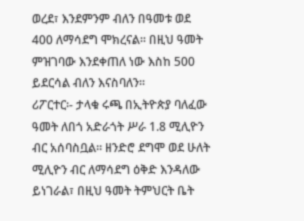ወረደ፣ እንደምንም ብለን በዓመቱ ወደ 400 ለማሳደግ ሞክረናል፡፡ በዚህ ዓመት ምዝገባው እንደቀጠለ ነው እስከ 500 ይደርሳል ብለን እናስባለን፡፡
ሪፖርተር፡- ታላቁ ሩጫ በኢትዮጵያ ባለፈው ዓመት ለበጎ አድራጎት ሥራ 1.8 ሚሊዮን ብር አሰባስቧል፡፡ ዘንድሮ ደግሞ ወደ ሁለት ሚሊዮን ብር ለማሳደግ ዕቅድ እንዳለው ይነገራል፣ በዚህ ዓመት ትምህርት ቤት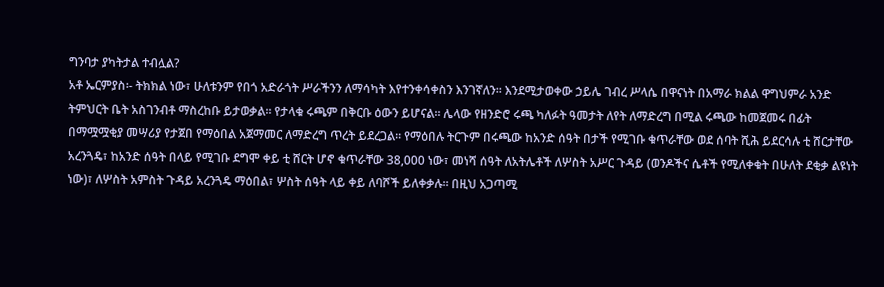ግንባታ ያካትታል ተብሏል?
አቶ ኤርምያስ፡- ትክክል ነው፣ ሁለቱንም የበጎ አድራጎት ሥራችንን ለማሳካት እየተንቀሳቀስን እንገኛለን፡፡ እንደሚታወቀው ኃይሌ ገብረ ሥላሴ በዋናነት በአማራ ክልል ዋግህምራ አንድ ትምህርት ቤት አስገንብቶ ማስረከቡ ይታወቃል፡፡ የታላቁ ሩጫም በቅርቡ ዕውን ይሆናል፡፡ ሌላው የዘንድሮ ሩጫ ካለፉት ዓመታት ለየት ለማድረግ በሚል ሩጫው ከመጀመሩ በፊት በማሟሟቂያ መሣሪያ የታጀበ የማዕበል አጀማመር ለማድረግ ጥረት ይደረጋል፡፡ የማዕበሉ ትርጉም በሩጫው ከአንድ ሰዓት በታች የሚገቡ ቁጥራቸው ወደ ሰባት ሺሕ ይደርሳሉ ቲ ሸርታቸው አረንጓዴ፣ ከአንድ ሰዓት በላይ የሚገቡ ደግሞ ቀይ ቲ ሸርት ሆኖ ቁጥራቸው 38,000 ነው፣ መነሻ ሰዓት ለአትሌቶች ለሦስት አሥር ጉዳይ (ወንዶችና ሴቶች የሚለቀቁት በሁለት ደቂቃ ልዩነት ነው)፣ ለሦስት አምስት ጉዳይ አረንጓዴ ማዕበል፣ ሦስት ሰዓት ላይ ቀይ ለባሾች ይለቀቃሉ፡፡ በዚህ አጋጣሚ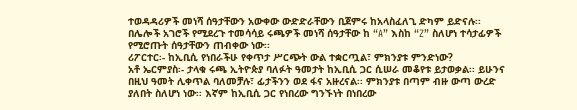ተወዳዳሪዎች መነሻ ሰዓታቸውን አውቀው ውድድራቸውን ቢጀምሩ ከአላስፈለጊ ድካም ይድናሉ፡፡ በሌሎች አገሮች የሚደረጉ ተመሳሳይ ሩጫዎች መነሻ ሰዓታቸው ከ “A” እስከ “Z” ስለሆነ ተሳታፊዎች የሚሮጡት ሰዓታቸውን ጠብቀው ነው፡፡
ሪፖርተር፡- ከኢቢሲ የነበራችሁ የቀጥታ ሥርጭት ውል ተቋርጧል፣ ምክንያቱ ምንድነው?
አቶ ኤርምያስ፡- ታላቁ ሩጫ ኢትዮጵያ ባለፉት ዓመታት ከኢቢሲ ጋር ሲሠራ መቆየቱ ይታወቃል፡፡ ይሁንና በዚህ ዓመት ሊቀጥል ባለመቻሉ፣ ፊታችንን ወደ ፋና አዙረናል፡፡ ምክንያቱ በጣም ብዙ ውጣ ውረድ ያለበት ስለሆነ ነው፡፡ እኛም ከኢቢሲ ጋር የነበረው ግንኙነት በነበረው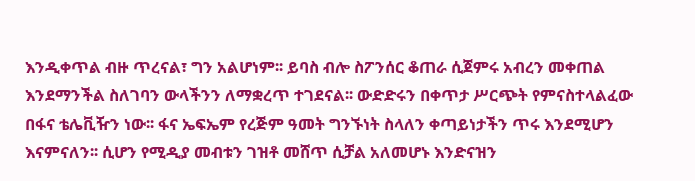እንዲቀጥል ብዙ ጥረናል፣ ግን አልሆነም፡፡ ይባስ ብሎ ስፖንሰር ቆጠራ ሲጀምሩ አብረን መቀጠል እንደማንችል ስለገባን ውላችንን ለማቋረጥ ተገደናል፡፡ ውድድሩን በቀጥታ ሥርጭት የምናስተላልፈው በፋና ቴሌቪዥን ነው፡፡ ፋና ኤፍኤም የረጅም ዓመት ግንኙነት ስላለን ቀጣይነታችን ጥሩ እንደሚሆን እናምናለን፡፡ ሲሆን የሚዲያ መብቱን ገዝቶ መሸጥ ሲቻል አለመሆኑ እንድናዝን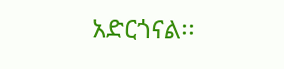አድርጎናል፡፡